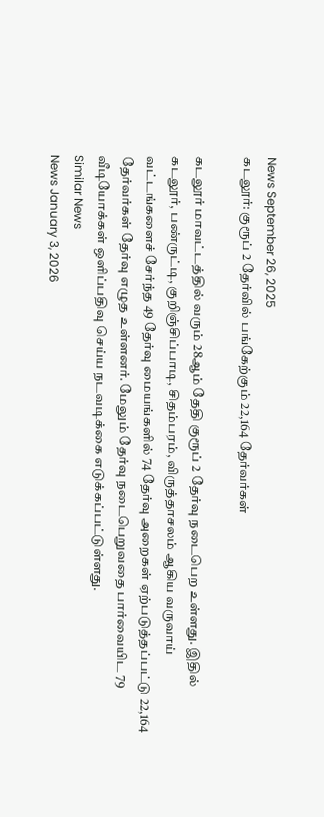News September 26, 2025
கடலூர்: குரூப் 2 தேர்வில் பங்கேற்கும் 22,164 தேர்வர்கள்

கடலூர் மாவட்டத்தில் வரும் 28ஆம் தேதி குரூப் 2 தேர்வு நடைபெற உள்ளது. இதில் கடலூர், பண்ருட்டி, குறிஞ்சிப்பாடி, சிதம்பரம், விருத்தாசலம் ஆகிய வருவாய் வட்டங்களைச் சேர்ந்த 49 தேர்வு மையங்களில் 74 தேர்வு அறைகள் ஏற்படுத்தப்பட்டு 22,164 தேர்வர்கள் தேர்வு எழுத உள்ளனர். மேலும் தேர்வு நடைபெறுவதை பார்வையிட 79 வீடியோக்கள் ஒளிப்பதிவு செய்ய நடவடிக்கை எடுக்கப்பட்டுள்ளது.
Similar News
News January 3, 2026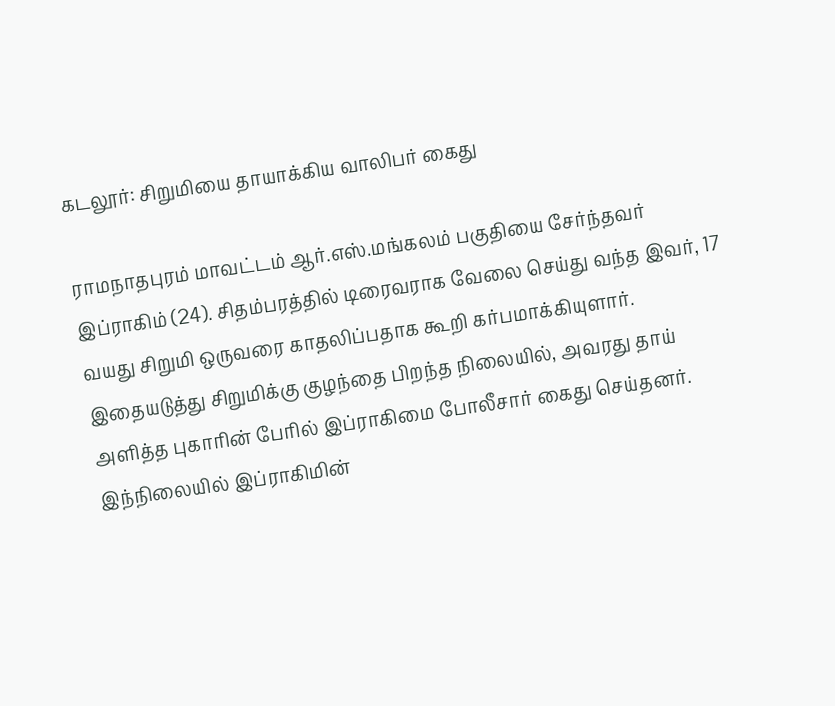கடலூர்: சிறுமியை தாயாக்கிய வாலிபர் கைது

ராமநாதபுரம் மாவட்டம் ஆர்.எஸ்.மங்கலம் பகுதியை சேர்ந்தவர் இப்ராகிம் (24). சிதம்பரத்தில் டிரைவராக வேலை செய்து வந்த இவர், 17 வயது சிறுமி ஒருவரை காதலிப்பதாக கூறி கர்பமாக்கியுளார். இதையடுத்து சிறுமிக்கு குழந்தை பிறந்த நிலையில், அவரது தாய் அளித்த புகாரின் பேரில் இப்ராகிமை போலீசார் கைது செய்தனர். இந்நிலையில் இப்ராகிமின்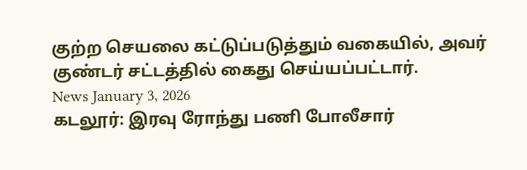குற்ற செயலை கட்டுப்படுத்தும் வகையில், அவர் குண்டர் சட்டத்தில் கைது செய்யப்பட்டார்.
News January 3, 2026
கடலூர்: இரவு ரோந்து பணி போலீசார்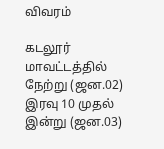விவரம்

கடலூர் மாவட்டத்தில் நேற்று (ஜன.02) இரவு 10 முதல் இன்று (ஜன.03)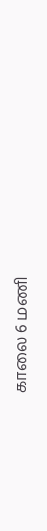காலை 6 மணி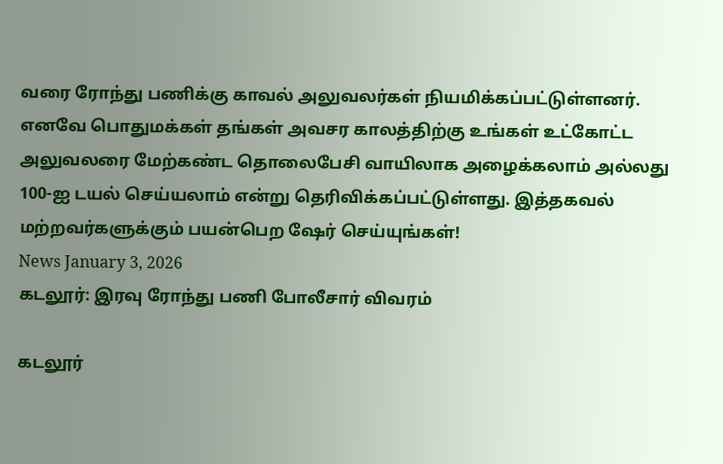வரை ரோந்து பணிக்கு காவல் அலுவலர்கள் நியமிக்கப்பட்டுள்ளனர். எனவே பொதுமக்கள் தங்கள் அவசர காலத்திற்கு உங்கள் உட்கோட்ட அலுவலரை மேற்கண்ட தொலைபேசி வாயிலாக அழைக்கலாம் அல்லது 100-ஐ டயல் செய்யலாம் என்று தெரிவிக்கப்பட்டுள்ளது. இத்தகவல் மற்றவர்களுக்கும் பயன்பெற ஷேர் செய்யுங்கள்!
News January 3, 2026
கடலூர்: இரவு ரோந்து பணி போலீசார் விவரம்

கடலூர்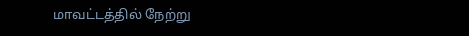மாவட்டத்தில் நேற்று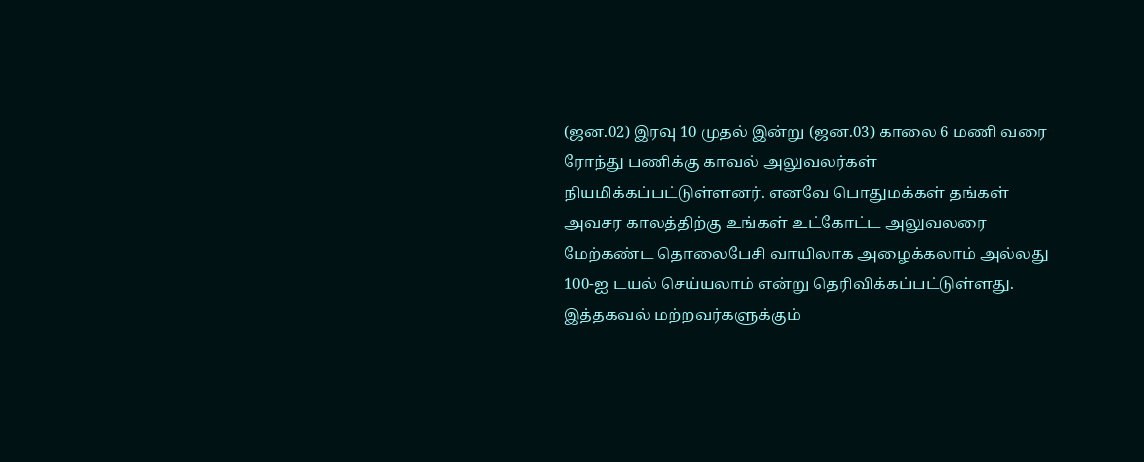(ஜன.02) இரவு 10 முதல் இன்று (ஜன.03) காலை 6 மணி வரை ரோந்து பணிக்கு காவல் அலுவலர்கள் நியமிக்கப்பட்டுள்ளனர். எனவே பொதுமக்கள் தங்கள் அவசர காலத்திற்கு உங்கள் உட்கோட்ட அலுவலரை மேற்கண்ட தொலைபேசி வாயிலாக அழைக்கலாம் அல்லது 100-ஐ டயல் செய்யலாம் என்று தெரிவிக்கப்பட்டுள்ளது. இத்தகவல் மற்றவர்களுக்கும்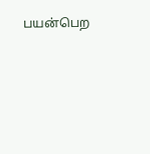பயன்பெற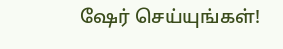ஷேர் செய்யுங்கள்!